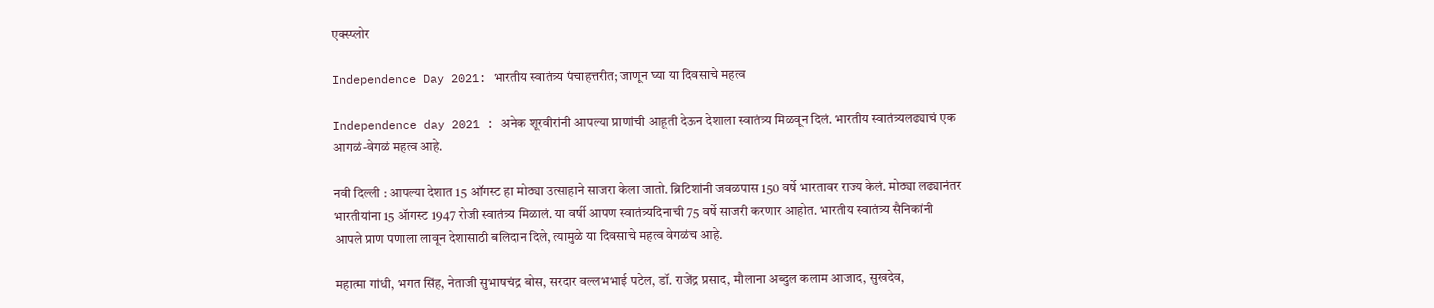एक्स्प्लोर

Independence Day 2021: भारतीय स्वातंत्र्य पंचाहत्तरीत; जाणून घ्या या दिवसाचे महत्व

Independence day 2021 : अनेक शूरवीरांनी आपल्या प्राणांची आहूती देऊन देशाला स्वातंत्र्य मिळवून दिलं. भारतीय स्वातंत्र्यलढ्याचं एक आगळं-वेगळं महत्व आहे.

नवी दिल्ली : आपल्या देशात 15 ऑगस्ट हा मोठ्या उत्साहाने साजरा केला जातो. ब्रिटिशांनी जवळपास 150 वर्षे भारतावर राज्य केलं. मोठ्या लढ्यानंतर भारतीयांना 15 ॲागस्ट 1947 रोजी स्वातंत्र्य मिळालं. या वर्षी आपण स्वातंत्र्यदिनाची 75 वर्षे साजरी करणार आहोत. भारतीय स्वातंत्र्य सैनिकांनी आपले प्राण पणाला लावून देशासाठी बलिदान दिले, त्यामुळे या दिवसाचे महत्व वेगळंच आहे.

महात्मा गांधी, भगत सिंह, नेताजी सुभाषचंद्र बोस, सरदार वल्लभभाई पटेल, डॉ. राजेंद्र प्रसाद, मौलाना अब्दुल कलाम आजाद, सुखदेव,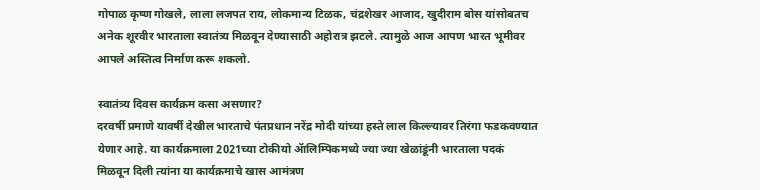गोपाळ कृष्ण गोखले, लाला लजपत राय, लोकमान्य टिळक, चंद्रशेखर आजाद, खुदीराम बोस यांसोबतच अनेक शूरवीर भारताला स्वातंत्र्य मिळवून देण्यासाठी अहोरात्र झटले. त्यामुळे आज आपण भारत भूमीवर आपले अस्तित्व निर्माण करू शकलो.

स्वातंत्र्य दिवस कार्यक्रम कसा असणार?
दरवर्षी प्रमाणे यावर्षी देखील भारताचे पंतप्रधान नरेंद्र मोदी यांच्या हस्ते लाल किल्ल्यावर तिरंगा फडकवण्यात येणार आहे. या कार्यक्रमाला 2021च्या टोकीयो ॲालिम्पिकमध्ये ज्या ज्या खेळांडूंनी भारताला पदकं मिळवून दिली त्यांना या कार्यक्रमाचे खास आमंत्रण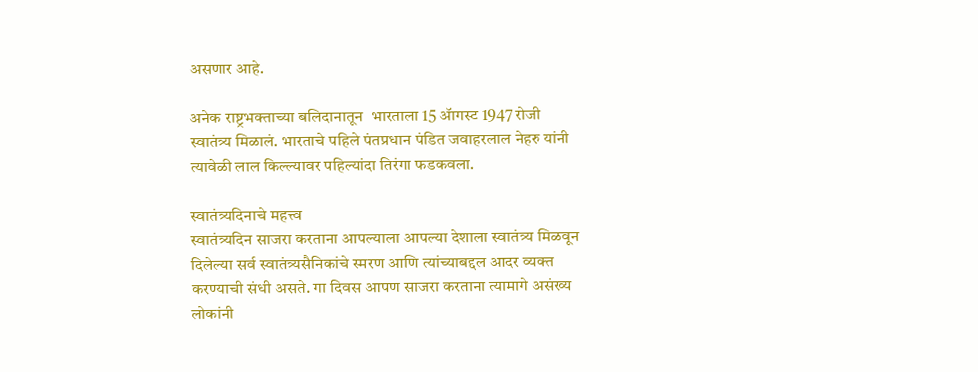असणार आहे.

अनेक राष्ट्रभक्ताच्या बलिदानातून  भारताला 15 ॲागस्ट 1947 रोजी स्वातंत्र्य मिळालं. भारताचे पहिले पंतप्रधान पंडित जवाहरलाल नेहरु यांनी त्यावेळी लाल किल्ल्यावर पहिल्यांदा तिरंगा फडकवला.

स्वातंत्र्यदिनाचे महत्त्व
स्वातंत्र्यदिन साजरा करताना आपल्याला आपल्या देशाला स्वातंत्र्य मिळवून दिलेल्या सर्व स्वातंत्र्यसैनिकांचे स्मरण आणि त्यांच्याबद्दल आदर व्यक्त करण्याची संधी असते. गा दिवस आपण साजरा करताना त्यामागे असंख्य लोकांनी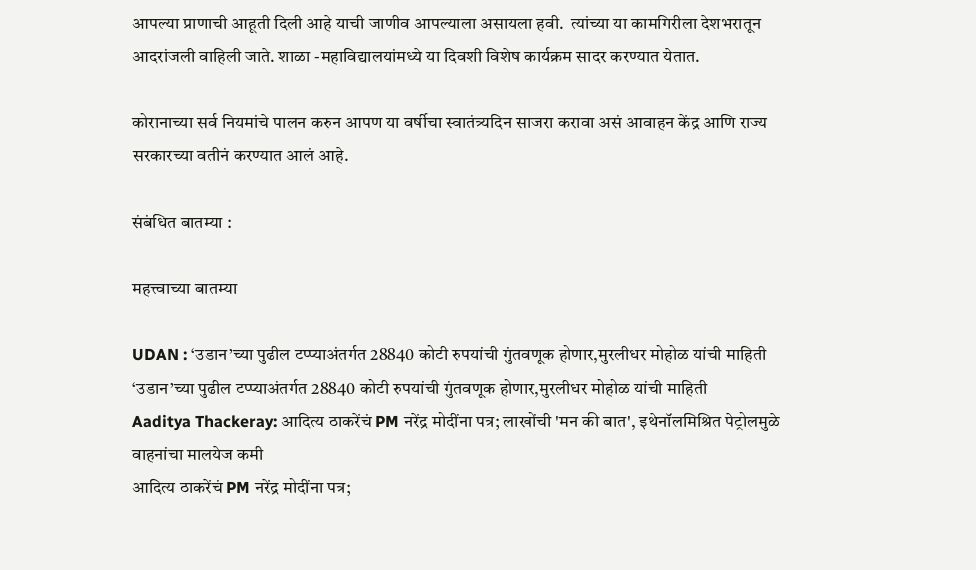आपल्या प्राणाची आहूती दिली आहे याची जाणीव आपल्याला असायला हवी.  त्यांच्या या कामगिरीला देशभरातून आदरांजली वाहिली जाते. शाळा -महाविद्यालयांमध्ये या दिवशी विशेष कार्यक्रम सादर करण्यात येतात.

कोरानाच्या सर्व नियमांचे पालन करुन आपण या वर्षीचा स्वातंत्र्यदिन साजरा करावा असं आवाहन केंद्र आणि राज्य सरकारच्या वतीनं करण्यात आलं आहे.

संबंधित बातम्या :

महत्त्वाच्या बातम्या

UDAN : ‘उडान’च्या पुढील टप्प्याअंतर्गत 28840 कोटी रुपयांची गुंतवणूक होणार,मुरलीधर मोहोळ यांची माहिती
‘उडान’च्या पुढील टप्प्याअंतर्गत 28840 कोटी रुपयांची गुंतवणूक होणार,मुरलीधर मोहोळ यांची माहिती
Aaditya Thackeray: आदित्य ठाकरेंचं PM नरेंद्र मोदींना पत्र; लाखोंची 'मन की बात', इथेनॉलमिश्रित पेट्रोलमुळे वाहनांचा मालयेज कमी
आदित्य ठाकरेंचं PM नरेंद्र मोदींना पत्र;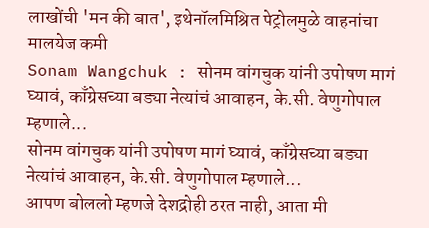लाखोंची 'मन की बात', इथेनॉलमिश्रित पेट्रोलमुळे वाहनांचा मालयेज कमी
Sonam Wangchuk : सोनम वांगचुक यांनी उपोषण मागं घ्यावं, काँग्रेसच्या बड्या नेत्यांचं आवाहन, के.सी. वेणुगोपाल म्हणाले...
सोनम वांगचुक यांनी उपोषण मागं घ्यावं, काँग्रेसच्या बड्या नेत्यांचं आवाहन, के.सी. वेणुगोपाल म्हणाले...
आपण बोललो म्हणजे देशद्रोही ठरत नाही, आता मी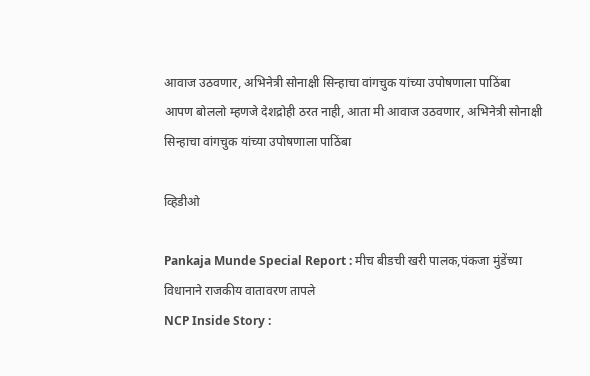आवाज उठवणार, अभिनेत्री सोनाक्षी सिन्हाचा वांगचुक यांच्या उपोषणाला पाठिंबा
आपण बोललो म्हणजे देशद्रोही ठरत नाही, आता मी आवाज उठवणार, अभिनेत्री सोनाक्षी सिन्हाचा वांगचुक यांच्या उपोषणाला पाठिंबा

व्हिडीओ

Pankaja Munde Special Report : मीच बीडची खरी पालक,पंकजा मुंडेंच्या विधानाने राजकीय वातावरण तापले
NCP Inside Story :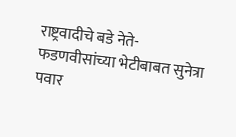राष्ट्रवादीचे बडे नेते-फडणवीसांच्या भेटीबाबत सुनेत्रा पवार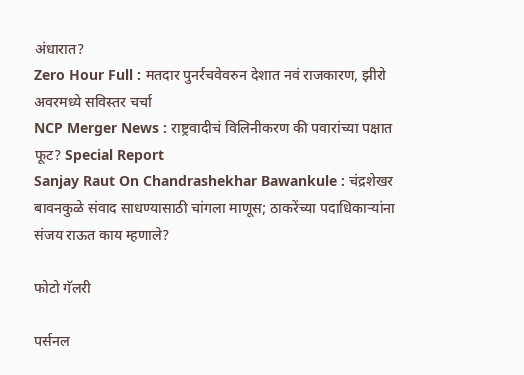अंधारात?
Zero Hour Full : मतदार पुनर्रचवेवरुन देशात नवं राजकारण, झीरो अवरमध्ये सविस्तर चर्चा
NCP Merger News : राष्ट्रवादीचं विलिनीकरण की पवारांच्या पक्षात फूट? Special Report
Sanjay Raut On Chandrashekhar Bawankule : चंद्रशेखर बावनकुळे संवाद साधण्यासाठी चांगला माणूस; ठाकरेंच्या पदाधिकाऱ्यांना संजय राऊत काय म्हणाले?

फोटो गॅलरी

पर्सनल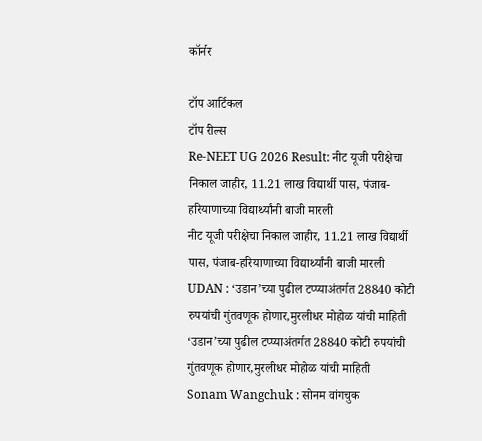कॉर्नर

टॉप आर्टिकल
टॉप रील्स
Re-NEET UG 2026 Result: नीट यूजी परीक्षेचा निकाल जाहीर, 11.21 लाख विद्यार्थी पास, पंजाब-हरियाणाच्या विद्यार्थ्यांनी बाजी मारली
नीट यूजी परीक्षेचा निकाल जाहीर, 11.21 लाख विद्यार्थी पास, पंजाब-हरियाणाच्या विद्यार्थ्यांनी बाजी मारली
UDAN : ‘उडान’च्या पुढील टप्प्याअंतर्गत 28840 कोटी रुपयांची गुंतवणूक होणार,मुरलीधर मोहोळ यांची माहिती
‘उडान’च्या पुढील टप्प्याअंतर्गत 28840 कोटी रुपयांची गुंतवणूक होणार,मुरलीधर मोहोळ यांची माहिती
Sonam Wangchuk : सोनम वांगचुक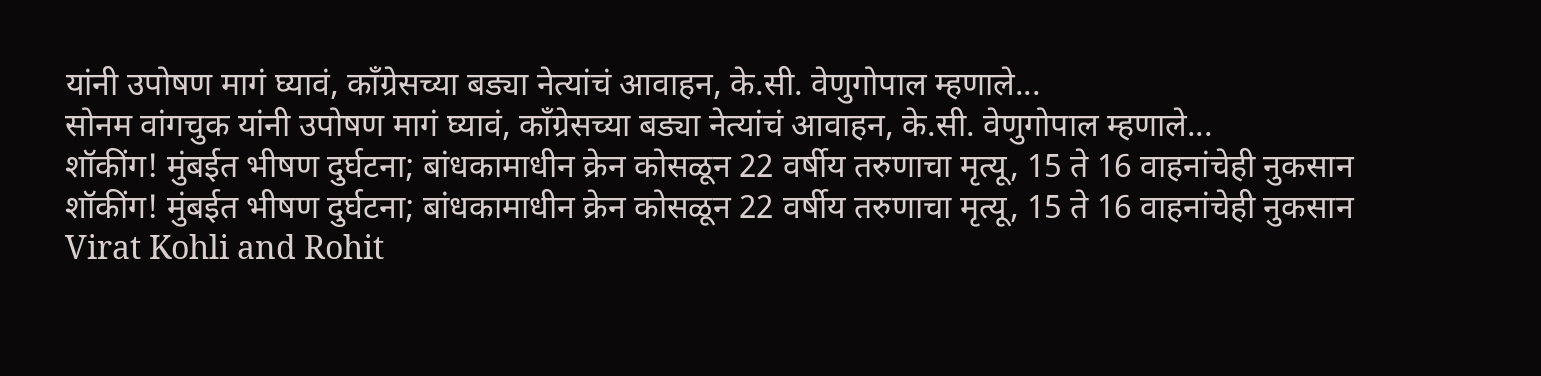यांनी उपोषण मागं घ्यावं, काँग्रेसच्या बड्या नेत्यांचं आवाहन, के.सी. वेणुगोपाल म्हणाले...
सोनम वांगचुक यांनी उपोषण मागं घ्यावं, काँग्रेसच्या बड्या नेत्यांचं आवाहन, के.सी. वेणुगोपाल म्हणाले...
शॉकींग! मुंबईत भीषण दुर्घटना; बांधकामाधीन क्रेन कोसळून 22 वर्षीय तरुणाचा मृत्यू, 15 ते 16 वाहनांचेही नुकसान
शॉकींग! मुंबईत भीषण दुर्घटना; बांधकामाधीन क्रेन कोसळून 22 वर्षीय तरुणाचा मृत्यू, 15 ते 16 वाहनांचेही नुकसान
Virat Kohli and Rohit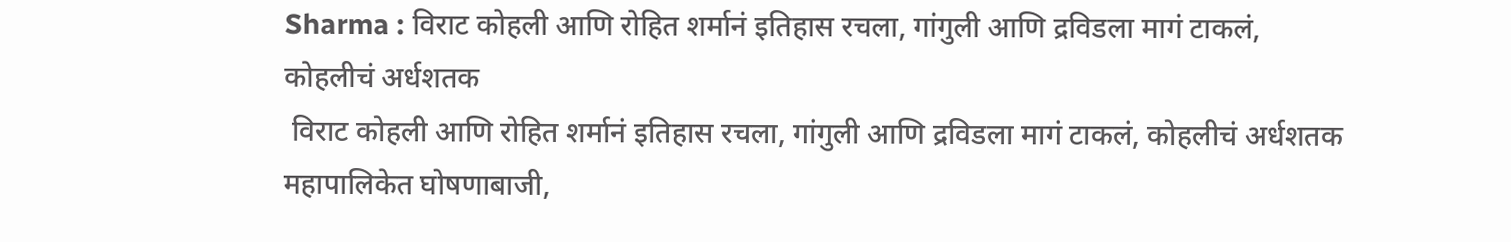Sharma : विराट कोहली आणि रोहित शर्मानं इतिहास रचला, गांगुली आणि द्रविडला मागं टाकलं, कोहलीचं अर्धशतक
 विराट कोहली आणि रोहित शर्मानं इतिहास रचला, गांगुली आणि द्रविडला मागं टाकलं, कोहलीचं अर्धशतक
महापालिकेत घोषणाबाजी,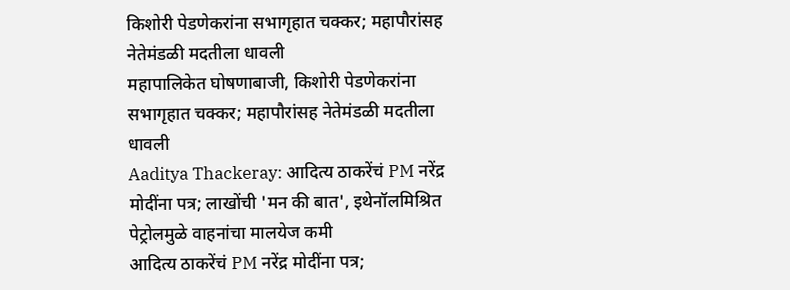किशोरी पेडणेकरांना सभागृहात चक्कर; महापौरांसह नेतेमंडळी मदतीला धावली
महापालिकेत घोषणाबाजी, किशोरी पेडणेकरांना सभागृहात चक्कर; महापौरांसह नेतेमंडळी मदतीला धावली
Aaditya Thackeray: आदित्य ठाकरेंचं PM नरेंद्र मोदींना पत्र; लाखोंची 'मन की बात', इथेनॉलमिश्रित पेट्रोलमुळे वाहनांचा मालयेज कमी
आदित्य ठाकरेंचं PM नरेंद्र मोदींना पत्र;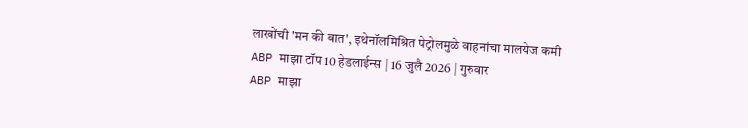लाखोंची 'मन की बात', इथेनॉलमिश्रित पेट्रोलमुळे वाहनांचा मालयेज कमी
ABP माझा टॉप 10 हेडलाईन्स | 16 जुलै 2026 | गुरुवार
ABP माझा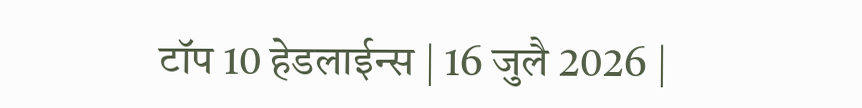टॉप 10 हेडलाईन्स | 16 जुलै 2026 |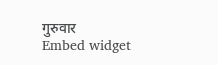गुरुवार
Embed widget